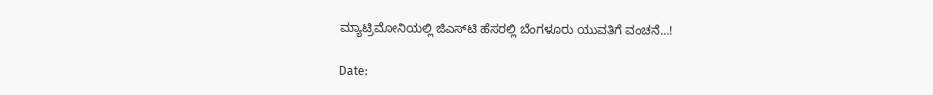ಮ್ಯಾಟ್ರಿಮೋನಿಯಲ್ಲಿ ಜಿಎಸ್‍ಟಿ ಹೆಸರಲ್ಲಿ ಬೆಂಗಳೂರು ಯುವತಿಗೆ ವಂಚನೆ…!

Date: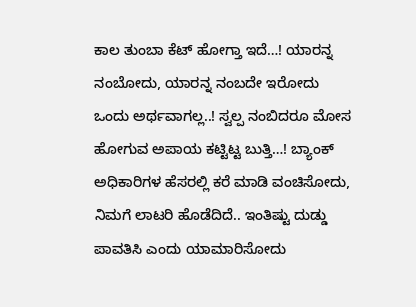ಕಾಲ ತುಂಬಾ ಕೆಟ್ ಹೋಗ್ತಾ ಇದೆ…! ಯಾರನ್ನ ನಂಬೋದು, ಯಾರನ್ನ ನಂಬದೇ ಇರೋದು ಒಂದು ಅರ್ಥವಾಗಲ್ಲ..! ಸ್ವಲ್ಪ ನಂಬಿದರೂ ಮೋಸ ಹೋಗುವ ಅಪಾಯ ಕಟ್ಟಿಟ್ಟ ಬುತ್ತಿ…! ಬ್ಯಾಂಕ್ ಅಧಿಕಾರಿಗಳ ಹೆಸರಲ್ಲಿ ಕರೆ ಮಾಡಿ ವಂಚಿಸೋದು, ನಿಮಗೆ ಲಾಟರಿ ಹೊಡೆದಿದೆ.. ಇಂತಿಷ್ಟು ದುಡ್ಡು ಪಾವತಿಸಿ ಎಂದು ಯಾಮಾರಿಸೋದು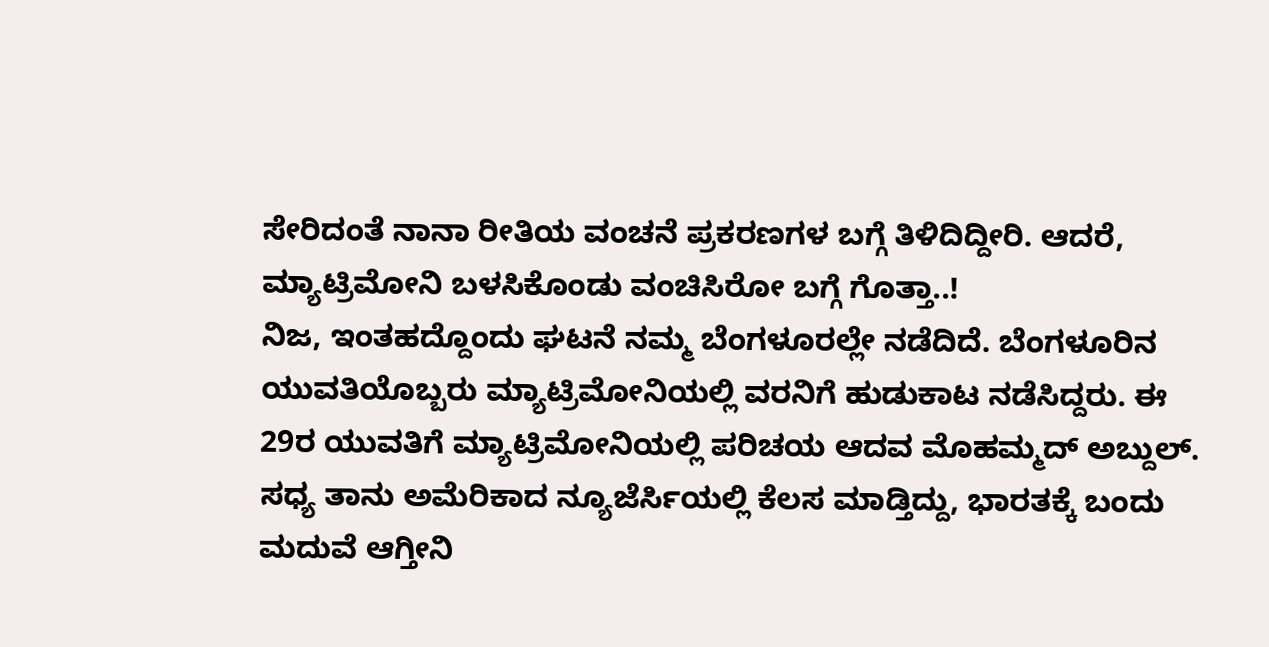ಸೇರಿದಂತೆ ನಾನಾ ರೀತಿಯ ವಂಚನೆ ಪ್ರಕರಣಗಳ ಬಗ್ಗೆ ತಿಳಿದಿದ್ದೀರಿ. ಆದರೆ, ಮ್ಯಾಟ್ರಿಮೋನಿ ಬಳಸಿಕೊಂಡು ವಂಚಿಸಿರೋ ಬಗ್ಗೆ ಗೊತ್ತಾ..!
ನಿಜ, ಇಂತಹದ್ದೊಂದು ಘಟನೆ ನಮ್ಮ ಬೆಂಗಳೂರಲ್ಲೇ ನಡೆದಿದೆ. ಬೆಂಗಳೂರಿನ ಯುವತಿಯೊಬ್ಬರು ಮ್ಯಾಟ್ರಿಮೋನಿಯಲ್ಲಿ ವರನಿಗೆ ಹುಡುಕಾಟ ನಡೆಸಿದ್ದರು. ಈ 29ರ ಯುವತಿಗೆ ಮ್ಯಾಟ್ರಿಮೋನಿಯಲ್ಲಿ ಪರಿಚಯ ಆದವ ಮೊಹಮ್ಮದ್ ಅಬ್ದುಲ್. ಸಧ್ಯ ತಾನು ಅಮೆರಿಕಾದ ನ್ಯೂಜೆರ್ಸಿಯಲ್ಲಿ ಕೆಲಸ ಮಾಡ್ತಿದ್ದು, ಭಾರತಕ್ಕೆ ಬಂದು ಮದುವೆ ಆಗ್ತೀನಿ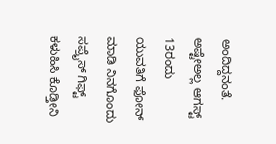ಅಂದಿದ್ದನಂತೆ. ಅಷ್ಟೇಅಲ್ಲ ಆಗಸ್ಟ್ 13ರಂದು ಯುವತಿಗೆ ಫೋನ್ ಮಾಡಿ ನಿನಗೊಂದು ಸಪ್ರೈಸ್ ಗಿಫ್ಟ್ ಕಳುಹಿಸಿ ಕೊಡ್ತೀನಿ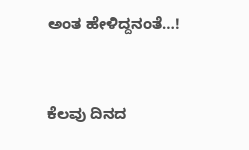ಅಂತ ಹೇಳಿದ್ದನಂತೆ…!


ಕೆಲವು ದಿನದ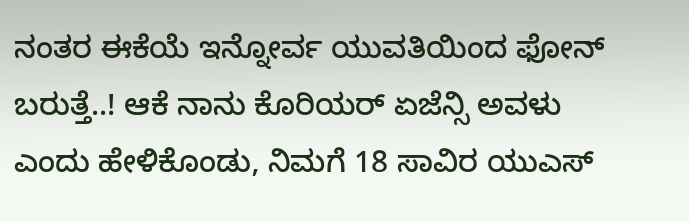ನಂತರ ಈಕೆಯೆ ಇನ್ನೋರ್ವ ಯುವತಿಯಿಂದ ಫೋನ್ ಬರುತ್ತೆ..! ಆಕೆ ನಾನು ಕೊರಿಯರ್ ಏಜೆನ್ಸಿ ಅವಳು ಎಂದು ಹೇಳಿಕೊಂಡು, ನಿಮಗೆ 18 ಸಾವಿರ ಯುಎಸ್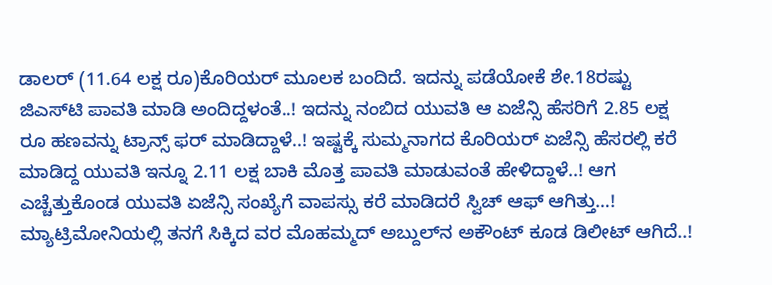ಡಾಲರ್ (11.64 ಲಕ್ಷ ರೂ)ಕೊರಿಯರ್ ಮೂಲಕ ಬಂದಿದೆ. ಇದನ್ನು ಪಡೆಯೋಕೆ ಶೇ.18ರಷ್ಟು ಜಿಎಸ್‍ಟಿ ಪಾವತಿ ಮಾಡಿ ಅಂದಿದ್ದಳಂತೆ..! ಇದನ್ನು ನಂಬಿದ ಯುವತಿ ಆ ಏಜೆನ್ಸಿ ಹೆಸರಿಗೆ 2.85 ಲಕ್ಷ ರೂ ಹಣವನ್ನು ಟ್ರಾನ್ಸ್ ಫರ್ ಮಾಡಿದ್ದಾಳೆ..! ಇಷ್ಟಕ್ಕೆ ಸುಮ್ಮನಾಗದ ಕೊರಿಯರ್ ಏಜೆನ್ಸಿ ಹೆಸರಲ್ಲಿ ಕರೆ ಮಾಡಿದ್ದ ಯುವತಿ ಇನ್ನೂ 2.11 ಲಕ್ಷ ಬಾಕಿ ಮೊತ್ತ ಪಾವತಿ ಮಾಡುವಂತೆ ಹೇಳಿದ್ದಾಳೆ..! ಆಗ ಎಚ್ಚೆತ್ತುಕೊಂಡ ಯುವತಿ ಏಜೆನ್ಸಿ ಸಂಖ್ಯೆಗೆ ವಾಪಸ್ಸು ಕರೆ ಮಾಡಿದರೆ ಸ್ವಿಚ್ ಆಫ್ ಆಗಿತ್ತು…! ಮ್ಯಾಟ್ರಿಮೋನಿಯಲ್ಲಿ ತನಗೆ ಸಿಕ್ಕಿದ ವರ ಮೊಹಮ್ಮದ್ ಅಬ್ದುಲ್‍ನ ಅಕೌಂಟ್ ಕೂಡ ಡಿಲೀಟ್ ಆಗಿದೆ..!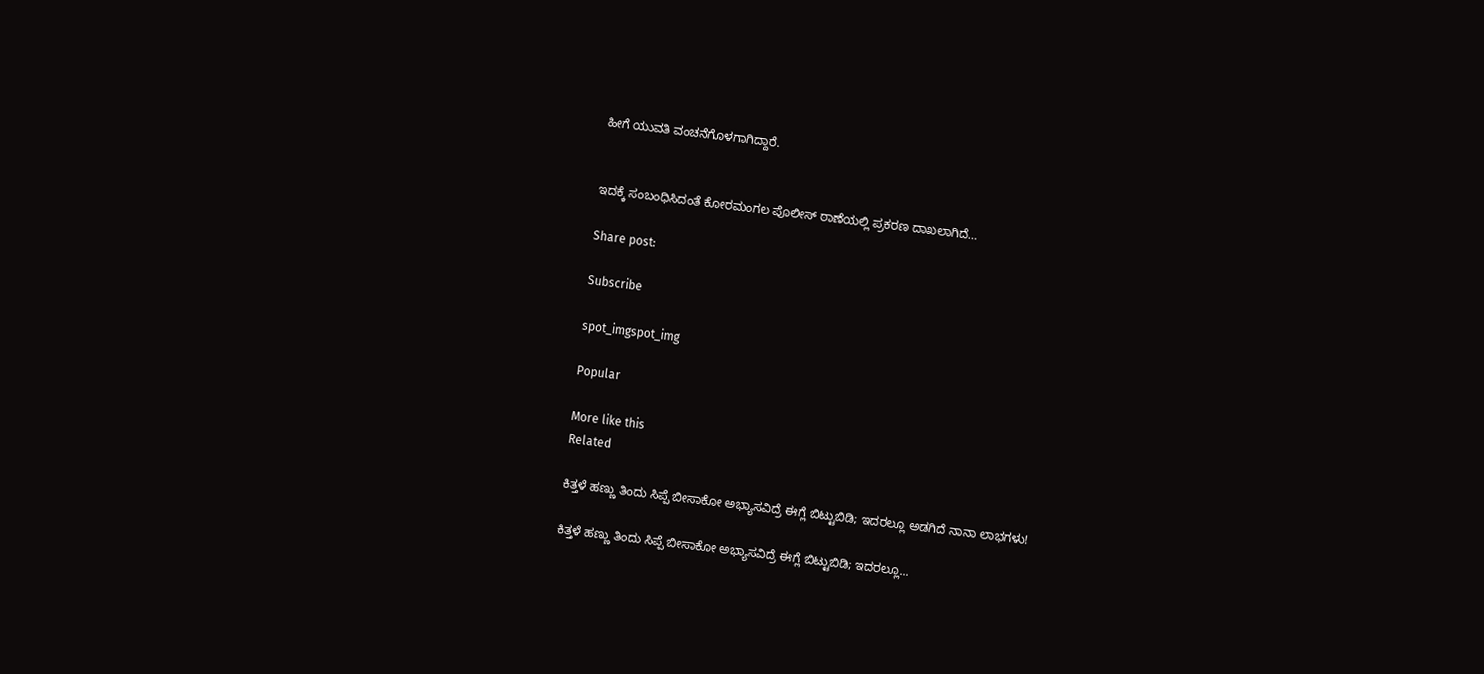ಹೀಗೆ ಯುವತಿ ವಂಚನೆಗೊಳಗಾಗಿದ್ದಾರೆ.


ಇದಕ್ಕೆ ಸಂಬಂಧಿಸಿದಂತೆ ಕೋರಮಂಗಲ ಪೊಲೀಸ್ ಠಾಣೆಯಲ್ಲಿ ಪ್ರಕರಣ ದಾಖಲಾಗಿದೆ…

Share post:

Subscribe

spot_imgspot_img

Popular

More like this
Related

ಕಿತ್ತಳೆ ಹಣ್ಣು ತಿಂದು ಸಿಪ್ಪೆ ಬೀಸಾಕೋ ಅಭ್ಯಾಸವಿದ್ರೆ ಈಗ್ಲೆ ಬಿಟ್ಟುಬಿಡಿ; ಇದರಲ್ಲೂ ಅಡಗಿದೆ ನಾನಾ ಲಾಭಗಳು!

ಕಿತ್ತಳೆ ಹಣ್ಣು ತಿಂದು ಸಿಪ್ಪೆ ಬೀಸಾಕೋ ಅಭ್ಯಾಸವಿದ್ರೆ ಈಗ್ಲೆ ಬಿಟ್ಟುಬಿಡಿ; ಇದರಲ್ಲೂ...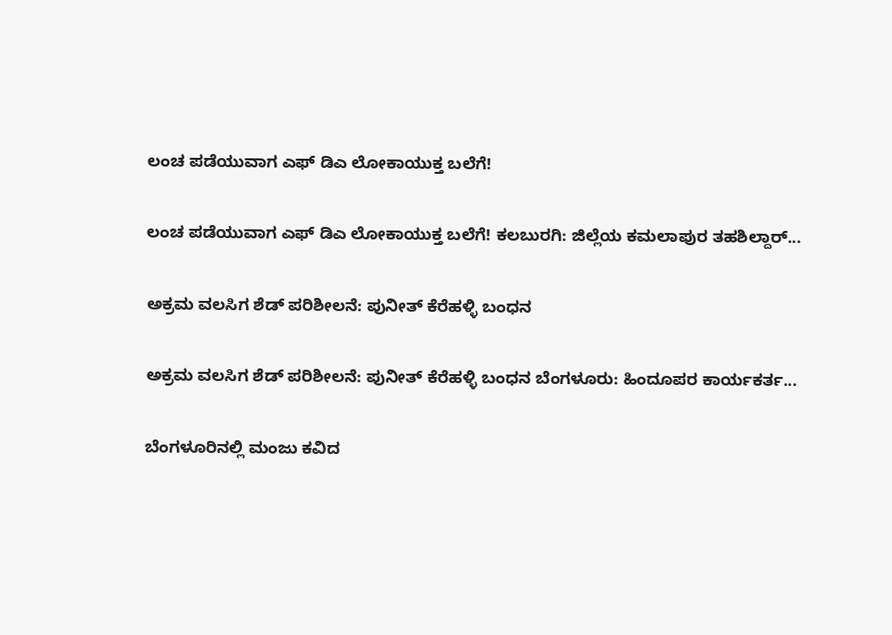ಲಂಚ ಪಡೆಯುವಾಗ ಎಫ್ ಡಿಎ ಲೋಕಾಯುಕ್ತ ಬಲೆಗೆ!

ಲಂಚ ಪಡೆಯುವಾಗ ಎಫ್ ಡಿಎ ಲೋಕಾಯುಕ್ತ ಬಲೆಗೆ! ಕಲಬುರಗಿ: ಜಿಲ್ಲೆಯ ಕಮಲಾಪುರ ತಹಶಿಲ್ದಾರ್...

ಅಕ್ರಮ ವಲಸಿಗ ಶೆಡ್ ಪರಿಶೀಲನೆ: ಪುನೀತ್ ಕೆರೆಹಳ್ಳಿ ಬಂಧನ

ಅಕ್ರಮ ವಲಸಿಗ ಶೆಡ್ ಪರಿಶೀಲನೆ: ಪುನೀತ್ ಕೆರೆಹಳ್ಳಿ ಬಂಧನ ಬೆಂಗಳೂರು: ಹಿಂದೂಪರ ಕಾರ್ಯಕರ್ತ...

ಬೆಂಗಳೂರಿನಲ್ಲಿ ಮಂಜು ಕವಿದ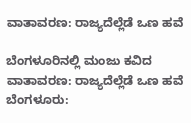ವಾತಾವರಣ: ರಾಜ್ಯದೆಲ್ಲೆಡೆ ಒಣ ಹವೆ

ಬೆಂಗಳೂರಿನಲ್ಲಿ ಮಂಜು ಕವಿದ ವಾತಾವರಣ: ರಾಜ್ಯದೆಲ್ಲೆಡೆ ಒಣ ಹವೆ ಬೆಂಗಳೂರು: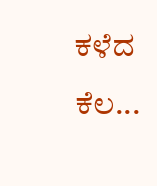ಕಳೆದ ಕೆಲ...